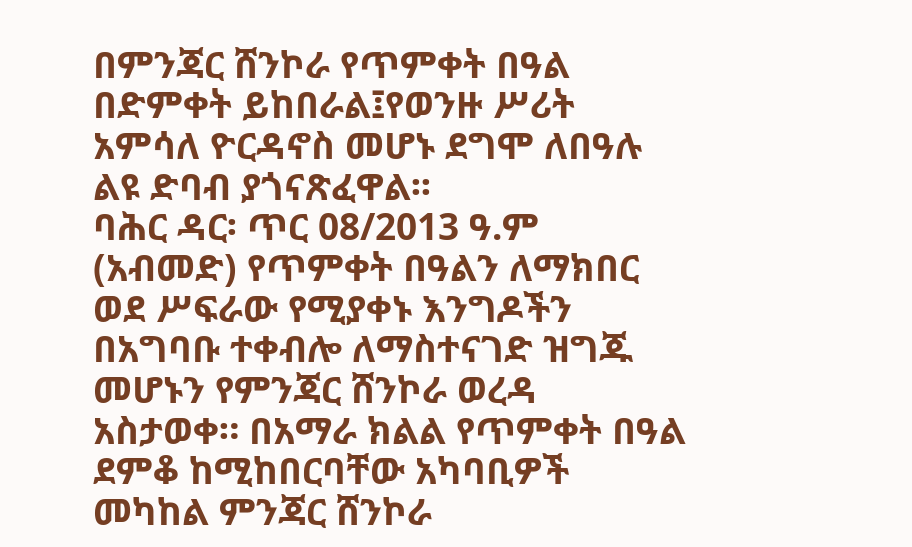በምንጃር ሸንኮራ የጥምቀት በዓል በድምቀት ይከበራል፤የወንዙ ሥሪት አምሳለ ዮርዳኖስ መሆኑ ደግሞ ለበዓሉ ልዩ ድባብ ያጎናጽፈዋል፡፡
ባሕር ዳር፡ ጥር 08/2013 ዓ.ም (አብመድ) የጥምቀት በዓልን ለማክበር ወደ ሥፍራው የሚያቀኑ እንግዶችን በአግባቡ ተቀብሎ ለማስተናገድ ዝግጁ መሆኑን የምንጃር ሸንኮራ ወረዳ አስታወቀ። በአማራ ክልል የጥምቀት በዓል ደምቆ ከሚከበርባቸው አካባቢዎች መካከል ምንጃር ሸንኮራ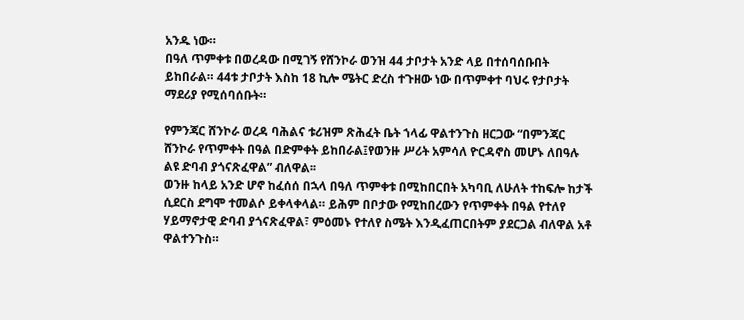አንዱ ነው።
በዓለ ጥምቀቱ በወረዳው በሚገኝ የሸንኮራ ወንዝ 44 ታቦታት አንድ ላይ በተሰባሰቡበት ይከበራል። 44ቱ ታቦታት እስከ 18 ኪሎ ሜትር ድረስ ተጉዘው ነው በጥምቀተ ባህሩ የታቦታት ማደሪያ የሚሰባሰቡት።

የምንጃር ሸንኮራ ወረዳ ባሕልና ቱሪዝም ጽሕፈት ቤት ኀላፊ ዋልተንጉስ ዘርጋው “በምንጃር ሸንኮራ የጥምቀት በዓል በድምቀት ይከበራል፤የወንዙ ሥሪት አምሳለ ዮርዳኖስ መሆኑ ለበዓሉ ልዩ ድባብ ያጎናጽፈዋል” ብለዋል፡፡
ወንዙ ከላይ አንድ ሆኖ ከፈሰሰ በኋላ በዓለ ጥምቀቱ በሚከበርበት አካባቢ ለሁለት ተከፍሎ ከታች ሲደርስ ደግሞ ተመልሶ ይቀላቀላል። ይሕም በቦታው የሚከበረውን የጥምቀት በዓል የተለየ ሃይማኖታዊ ድባብ ያጎናጽፈዋል፣ ምዕመኑ የተለየ ስሜት እንዲፈጠርበትም ያደርጋል ብለዋል አቶ ዋልተንጉስ።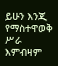ይሁን እንጂ የማስተዋወቅ ሥራ እምብዛም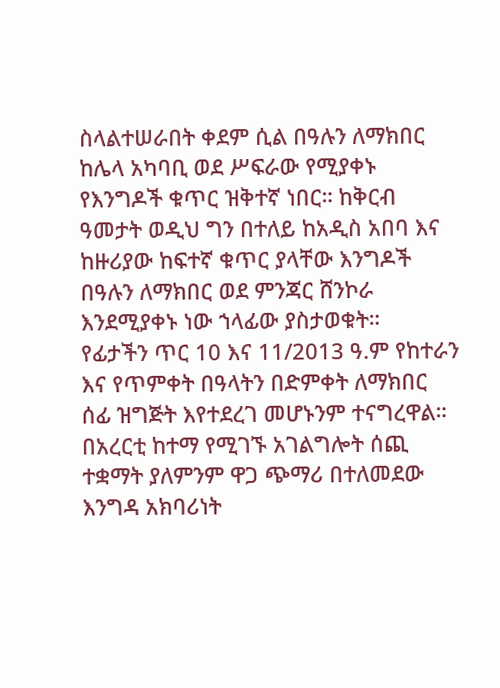ስላልተሠራበት ቀደም ሲል በዓሉን ለማክበር ከሌላ አካባቢ ወደ ሥፍራው የሚያቀኑ የእንግዶች ቁጥር ዝቅተኛ ነበር። ከቅርብ ዓመታት ወዲህ ግን በተለይ ከአዲስ አበባ እና ከዙሪያው ከፍተኛ ቁጥር ያላቸው እንግዶች በዓሉን ለማክበር ወደ ምንጃር ሸንኮራ እንደሚያቀኑ ነው ኀላፊው ያስታወቁት።
የፊታችን ጥር 10 እና 11/2013 ዓ.ም የከተራን እና የጥምቀት በዓላትን በድምቀት ለማክበር ሰፊ ዝግጅት እየተደረገ መሆኑንም ተናግረዋል።
በአረርቲ ከተማ የሚገኙ አገልግሎት ሰጪ ተቋማት ያለምንም ዋጋ ጭማሪ በተለመደው እንግዳ አክባሪነት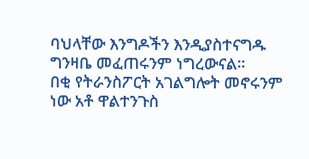ባህላቸው እንግዶችን እንዲያስተናግዱ ግንዛቤ መፈጠሩንም ነግረውናል።
በቂ የትራንስፖርት አገልግሎት መኖሩንም ነው አቶ ዋልተንጉስ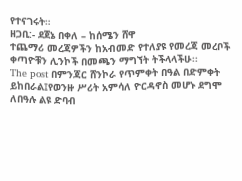የተናገሩት።
ዘጋቢ:- ደጀኔ በቀለ – ከሰሜን ሸዋ
ተጨማሪ መረጃዎችን ከአብመድ የተለያዩ የመረጃ መረቦች ቀጣዮቹን ሊንኮች በመጫን ማግኘት ትችላላችሁ፡፡
The post በምንጃር ሸንኮራ የጥምቀት በዓል በድምቀት ይከበራል፤የወንዙ ሥሪት አምሳለ ዮርዳኖስ መሆኑ ደግሞ ለበዓሉ ልዩ ድባብ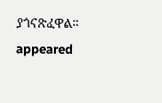ያጎናጽፈዋል፡፡ appeared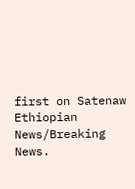first on Satenaw Ethiopian News/Breaking News.